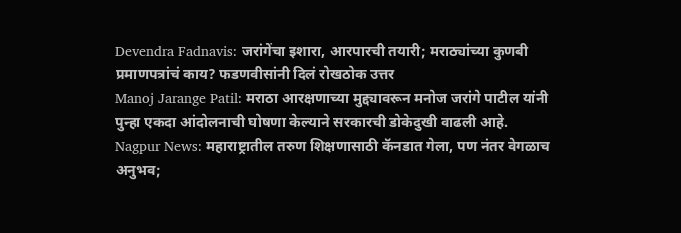Devendra Fadnavis: जरांगेंचा इशारा, आरपारची तयारी; मराठ्यांच्या कुणबी प्रमाणपत्रांचं काय? फडणवीसांनी दिलं रोखठोक उत्तर
Manoj Jarange Patil: मराठा आरक्षणाच्या मुद्द्यावरून मनोज जरांगे पाटील यांनी पुन्हा एकदा आंदोलनाची घोषणा केल्याने सरकारची डोकेदुखी वाढली आहे.
Nagpur News: महाराष्ट्रातील तरुण शिक्षणासाठी कॅनडात गेला, पण नंतर वेगळाच अनुभव;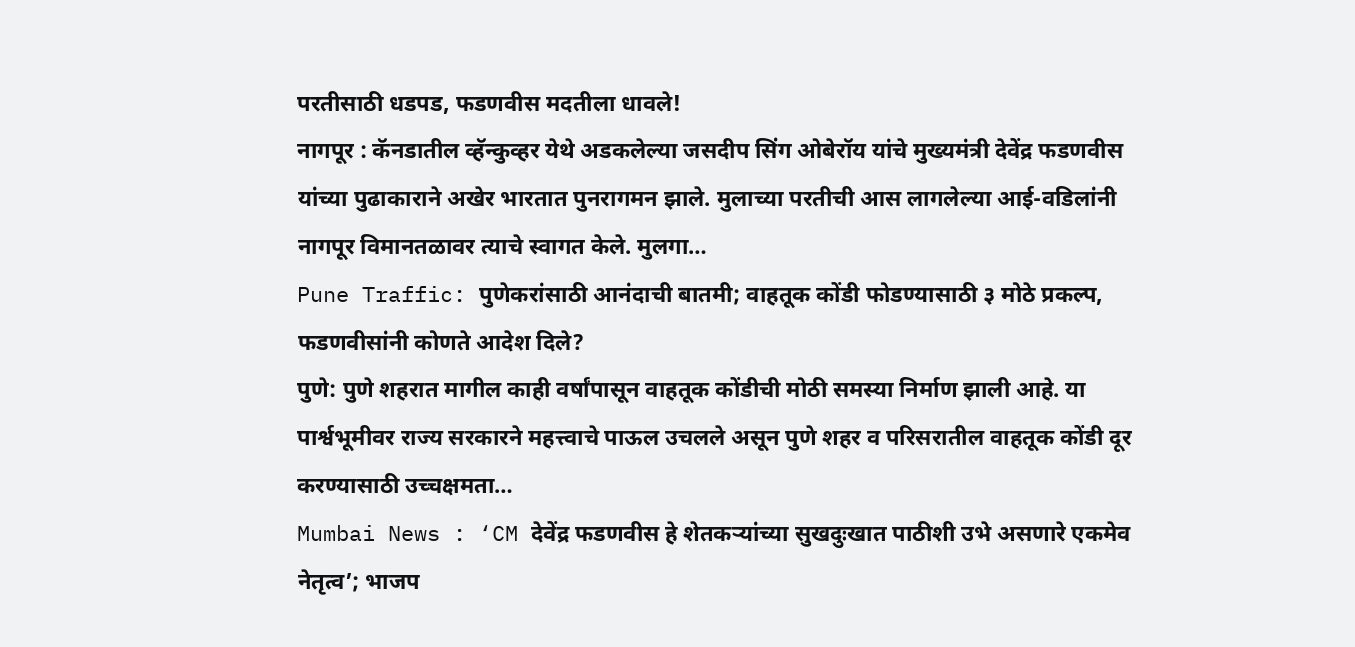परतीसाठी धडपड, फडणवीस मदतीला धावले!
नागपूर : कॅनडातील व्हॅन्कुव्हर येथे अडकलेल्या जसदीप सिंग ओबेरॉय यांचे मुख्यमंत्री देवेंद्र फडणवीस यांच्या पुढाकाराने अखेर भारतात पुनरागमन झाले. मुलाच्या परतीची आस लागलेल्या आई-वडिलांनी नागपूर विमानतळावर त्याचे स्वागत केले. मुलगा…
Pune Traffic: पुणेकरांसाठी आनंदाची बातमी; वाहतूक कोंडी फोडण्यासाठी ३ मोठे प्रकल्प, फडणवीसांनी कोणते आदेश दिले?
पुणे: पुणे शहरात मागील काही वर्षांपासून वाहतूक कोंडीची मोठी समस्या निर्माण झाली आहे. या पार्श्वभूमीवर राज्य सरकारने महत्त्वाचे पाऊल उचलले असून पुणे शहर व परिसरातील वाहतूक कोंडी दूर करण्यासाठी उच्चक्षमता…
Mumbai News : ‘CM देवेंद्र फडणवीस हे शेतकऱ्यांच्या सुखदुःखात पाठीशी उभे असणारे एकमेव नेतृत्व’; भाजप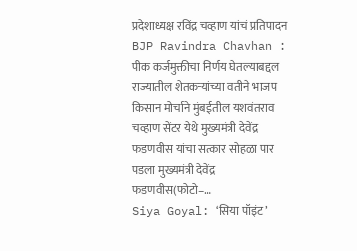प्रदेशाध्यक्ष रविंद्र चव्हाण यांचं प्रतिपादन
BJP Ravindra Chavhan : पीक कर्जमुक्तीचा निर्णय घेतल्याबद्दल राज्यातील शेतकऱ्यांच्या वतीने भाजप किसान मोर्चाने मुंबईतील यशवंतराव चव्हाण सेंटर येथे मुख्यमंत्री देवेंद्र फडणवीस यांचा सत्कार सोहळा पार पडला मुख्यमंत्री देवेंद्र फडणवीस(फोटो–…
Siya Goyal: ‘सिया पॉइंट’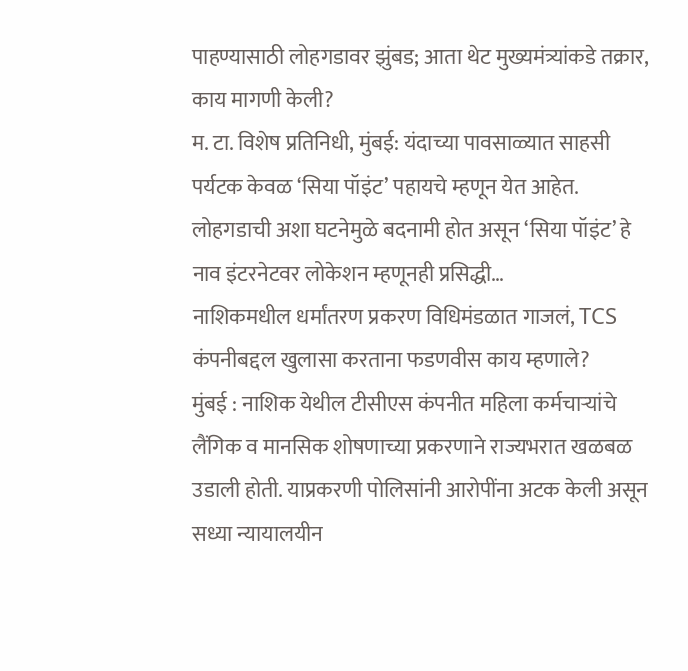पाहण्यासाठी लोहगडावर झुंबड; आता थेट मुख्यमंत्र्यांकडे तक्रार, काय मागणी केली?
म. टा. विशेष प्रतिनिधी, मुंबई: यंदाच्या पावसाळ्यात साहसी पर्यटक केवळ ‘सिया पॉइंट’ पहायचे म्हणून येत आहेत. लोहगडाची अशा घटनेमुळे बदनामी होत असून ‘सिया पॉइंट’ हे नाव इंटरनेटवर लोकेशन म्हणूनही प्रसिद्धी…
नाशिकमधील धर्मांतरण प्रकरण विधिमंडळात गाजलं, TCS कंपनीबद्दल खुलासा करताना फडणवीस काय म्हणाले?
मुंबई : नाशिक येथील टीसीएस कंपनीत महिला कर्मचाऱ्यांचे लैंगिक व मानसिक शोषणाच्या प्रकरणाने राज्यभरात खळबळ उडाली होती. याप्रकरणी पोलिसांनी आरोपींना अटक केली असून सध्या न्यायालयीन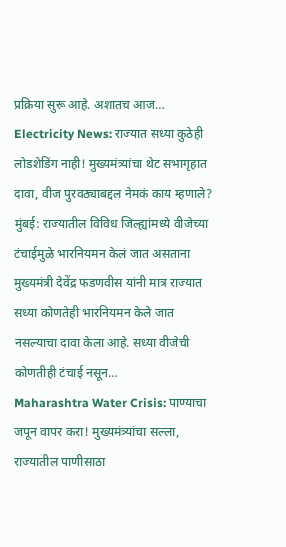प्रक्रिया सुरू आहे. अशातच आज…
Electricity News: राज्यात सध्या कुठेही लोडशेडिंग नाही! मुख्यमंत्र्यांचा थेट सभागृहात दावा, वीज पुरवठ्याबद्दल नेमकं काय म्हणाले?
मुंबई: राज्यातील विविध जिल्ह्यांमध्ये वीजेच्या टंचाईमुळे भारनियमन केलं जात असताना मुख्यमंत्री देवेंद्र फडणवीस यांनी मात्र राज्यात सध्या कोणतेही भारनियमन केले जात नसल्याचा दावा केला आहे. सध्या वीजेची कोणतीही टंचाई नसून…
Maharashtra Water Crisis: पाण्याचा जपून वापर करा! मुख्यमंत्र्यांचा सल्ला, राज्यातील पाणीसाठा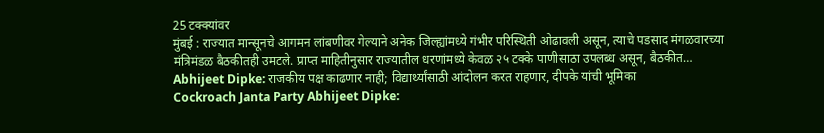25 टक्क्यांवर
मुंबई : राज्यात मान्सूनचे आगमन लांबणीवर गेल्याने अनेक जिल्ह्यांमध्ये गंभीर परिस्थिती ओढावली असून, त्याचे पडसाद मंगळवारच्या मंत्रिमंडळ बैठकीतही उमटले. प्राप्त माहितीनुसार राज्यातील धरणांमध्ये केवळ २५ टक्के पाणीसाठा उपलब्ध असून, बैठकीत…
Abhijeet Dipke: राजकीय पक्ष काढणार नाही; विद्यार्थ्यांसाठी आंदोलन करत राहणार, दीपके यांची भूमिका
Cockroach Janta Party Abhijeet Dipke: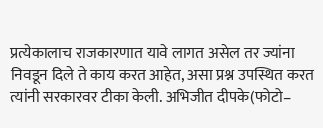प्रत्येकालाच राजकारणात यावे लागत असेल तर ज्यांना निवडून दिले ते काय करत आहेत, असा प्रश्न उपस्थित करत त्यांनी सरकारवर टीका केली. अभिजीत दीपके(फोटो–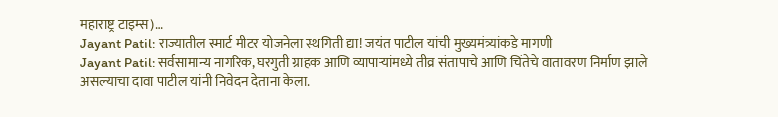महाराष्ट्र टाइम्स)…
Jayant Patil: राज्यातील स्मार्ट मीटर योजनेला स्थगिती द्या! जयंत पाटील यांची मुख्यमंत्र्यांकडे मागणी
Jayant Patil: सर्वसामान्य नागरिक, घरगुती ग्राहक आणि व्यापाऱ्यांमध्ये तीव्र संतापाचे आणि चिंतेचे वातावरण निर्माण झाले असल्याचा दावा पाटील यांनी निवेदन देताना केला.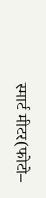स्मार्ट मीटर(फोटो–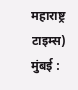महाराष्ट्र टाइम्स) मुंबई :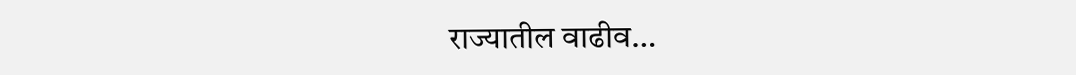राज्यातील वाढीव…